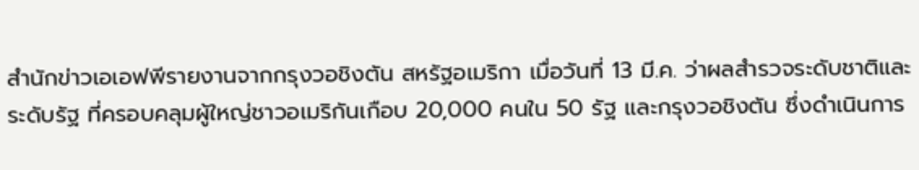สำนักข่าวเอเอฟพีรายงานจากกรุงวอชิงตัน สหรัฐอเมริกา เมื่อวันที่ 13 มี.ค. ว่าผลสำรวจระดับชาติและระดับรัฐ ที่ครอบคลุมผู้ใหญ่ชาวอเมริกันเกือบ 20,000 คนใน 50 รัฐ และกรุงวอชิงตัน ซึ่งดำเนินการ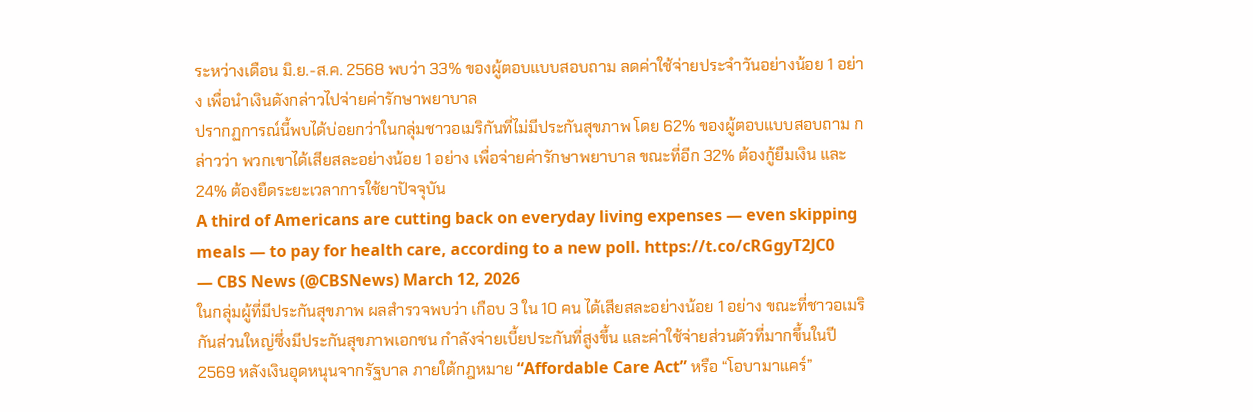ระหว่างเดือน มิ.ย.-ส.ค. 2568 พบว่า 33% ของผู้ตอบแบบสอบถาม ลดค่าใช้จ่ายประจำวันอย่างน้อย 1 อย่าง เพื่อนำเงินดังกล่าวไปจ่ายค่ารักษาพยาบาล
ปรากฏการณ์นี้พบได้บ่อยกว่าในกลุ่มชาวอเมริกันที่ไม่มีประกันสุขภาพ โดย 62% ของผู้ตอบแบบสอบถาม กล่าวว่า พวกเขาได้เสียสละอย่างน้อย 1 อย่าง เพื่อจ่ายค่ารักษาพยาบาล ขณะที่อีก 32% ต้องกู้ยืมเงิน และ 24% ต้องยืดระยะเวลาการใช้ยาปัจจุบัน
A third of Americans are cutting back on everyday living expenses — even skipping meals — to pay for health care, according to a new poll. https://t.co/cRGgyT2JC0
— CBS News (@CBSNews) March 12, 2026
ในกลุ่มผู้ที่มีประกันสุขภาพ ผลสำรวจพบว่า เกือบ 3 ใน 10 คน ได้เสียสละอย่างน้อย 1 อย่าง ขณะที่ชาวอเมริกันส่วนใหญ่ซึ่งมีประกันสุขภาพเอกชน กำลังจ่ายเบี้ยประกันที่สูงขึ้น และค่าใช้จ่ายส่วนตัวที่มากขึ้นในปี 2569 หลังเงินอุดหนุนจากรัฐบาล ภายใต้กฎหมาย “Affordable Care Act” หรือ “โอบามาแคร์”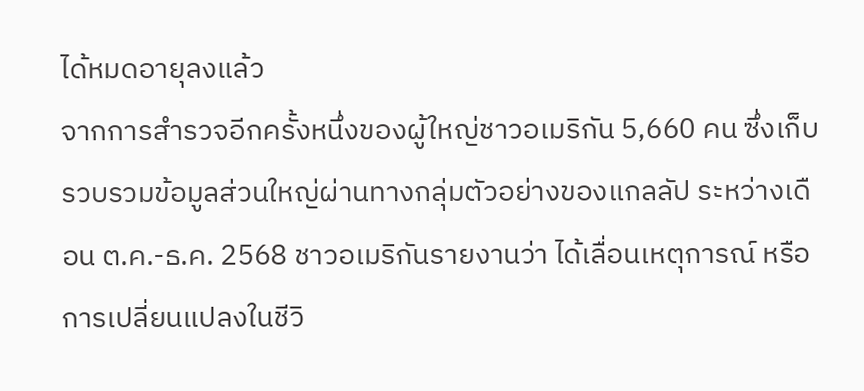ได้หมดอายุลงแล้ว
จากการสำรวจอีกครั้งหนึ่งของผู้ใหญ่ชาวอเมริกัน 5,660 คน ซึ่งเก็บรวบรวมข้อมูลส่วนใหญ่ผ่านทางกลุ่มตัวอย่างของแกลลัป ระหว่างเดือน ต.ค.-ธ.ค. 2568 ชาวอเมริกันรายงานว่า ได้เลื่อนเหตุการณ์ หรือการเปลี่ยนแปลงในชีวิ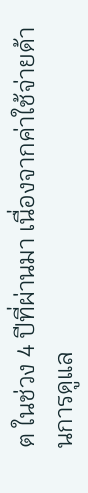ต ในช่วง 4 ปีที่ผ่านมา เนื่องจากค่าใช้จ่ายด้านการดูแล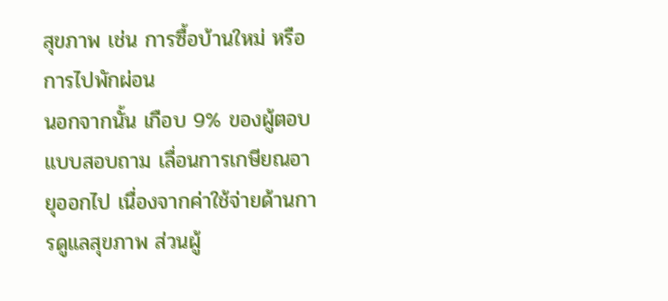สุขภาพ เช่น การซื้อบ้านใหม่ หรือการไปพักผ่อน
นอกจากนั้น เกือบ 9% ของผู้ตอบแบบสอบถาม เลื่อนการเกษียณอายุออกไป เนื่องจากค่าใช้จ่ายด้านการดูแลสุขภาพ ส่วนผู้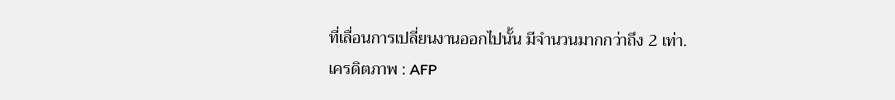ที่เลื่อนการเปลี่ยนงานออกไปนั้น มีจำนวนมากกว่าถึง 2 เท่า.
เครดิตภาพ : AFP